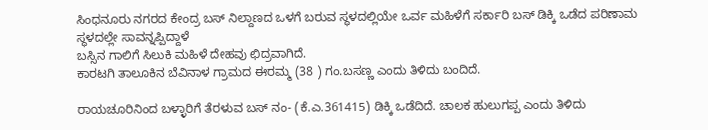ಸಿಂಧನೂರು ನಗರದ ಕೇಂದ್ರ ಬಸ್ ನಿಲ್ದಾಣದ ಒಳಗೆ ಬರುವ ಸ್ಥಳದಲ್ಲಿಯೇ ಒರ್ವ ಮಹಿಳೆಗೆ ಸರ್ಕಾರಿ ಬಸ್ ಡಿಕ್ಕಿ ಒಡೆದ ಪರಿಣಾಮ ಸ್ಥಳದಲ್ಲೇ ಸಾವನ್ನಪ್ಪಿದ್ದಾಳೆ
ಬಸ್ಸಿನ ಗಾಲಿಗೆ ಸಿಲುಕಿ ಮಹಿಳೆ ದೇಹವು ಛಿದ್ರವಾಗಿದೆ.
ಕಾರಟಗಿ ತಾಲೂಕಿನ ಬೆವಿನಾಳ ಗ್ರಾಮದ ಈರಮ್ಮ (38 ) ಗಂ.ಬಸಣ್ಣ ಎಂದು ತಿಳಿದು ಬಂದಿದೆ.

ರಾಯಚೂರಿನಿಂದ ಬಳ್ಳಾರಿಗೆ ತೆರಳುವ ಬಸ್ ನಂ- (ಕೆ.ಎ.361415) ಡಿಕ್ಕಿ ಒಡೆದಿದೆ. ಚಾಲಕ ಹುಲುಗಪ್ಪ ಎಂದು ತಿಳಿದು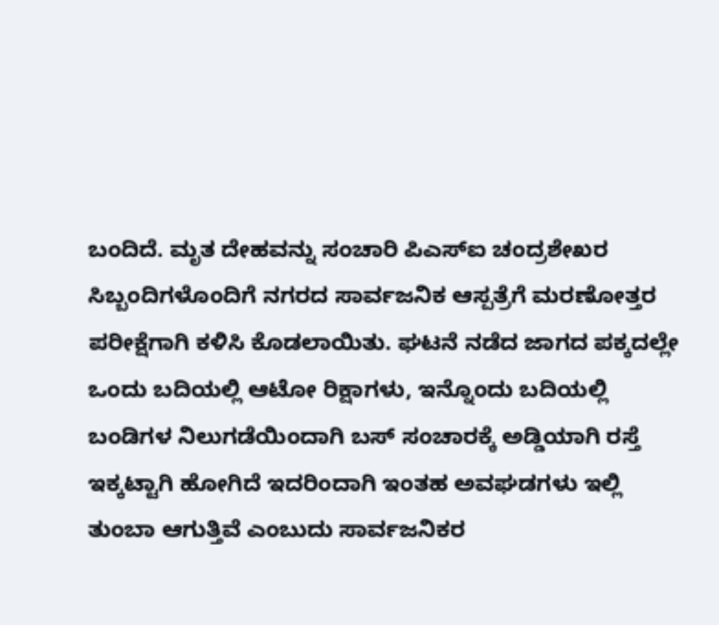ಬಂದಿದೆ. ಮೃತ ದೇಹವನ್ನು ಸಂಚಾರಿ ಪಿಎಸ್‌ಐ ಚಂದ್ರಶೇಖರ ಸಿಬ್ಬಂದಿಗಳೊಂದಿಗೆ ನಗರದ ಸಾರ್ವಜನಿಕ ಆಸ್ಪತ್ರೆಗೆ ಮರಣೋತ್ತರ ಪರೀಕ್ಷೆಗಾಗಿ ಕಳಿಸಿ ಕೊಡಲಾಯಿತು. ಘಟನೆ ನಡೆದ ಜಾಗದ ಪಕ್ಕದಲ್ಲೇ ಒಂದು ಬದಿಯಲ್ಲಿ ಆಟೋ ರಿಕ್ಷಾಗಳು, ಇನ್ನೊಂದು ಬದಿಯಲ್ಲಿ ಬಂಡಿಗಳ ನಿಲುಗಡೆಯಿಂದಾಗಿ ಬಸ್ ಸಂಚಾರಕ್ಕೆ ಅಡ್ಡಿಯಾಗಿ ರಸ್ತೆ ಇಕ್ಕಟ್ಟಾಗಿ ಹೋಗಿದೆ ಇದರಿಂದಾಗಿ ಇಂತಹ ಅವಘಡಗಳು ಇಲ್ಲಿ ತುಂಬಾ ಆಗುತ್ತಿವೆ ಎಂಬುದು ಸಾರ್ವಜನಿಕರ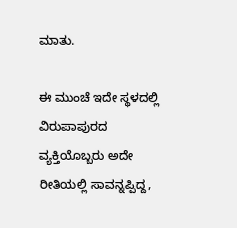ಮಾತು.

ಈ ಮುಂಚೆ ಇದೇ ಸ್ಥಳದಲ್ಲಿ ವಿರುಪಾಪುರದ ವ್ಯಕ್ತಿಯೊಬ್ಬರು ಅದೇ ರೀತಿಯಲ್ಲಿ ಸಾವನ್ನಪ್ಪಿದ್ದ,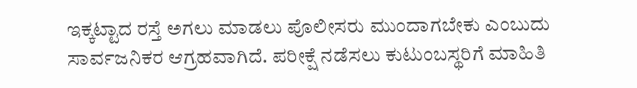ಇಕ್ಕಟ್ಟಾದ ರಸ್ತೆ ಅಗಲು ಮಾಡಲು ಪೊಲೀಸರು ಮುಂದಾಗಬೇಕು ಎಂಬುದು ಸಾರ್ವಜನಿಕರ ಆಗ್ರಹವಾಗಿದೆ. ಪರೀಕ್ಷೆ ನಡೆಸಲು ಕುಟುಂಬಸ್ಥರಿಗೆ ಮಾಹಿತಿ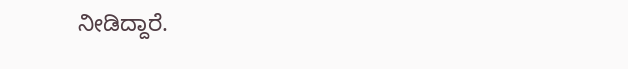ನೀಡಿದ್ದಾರೆ.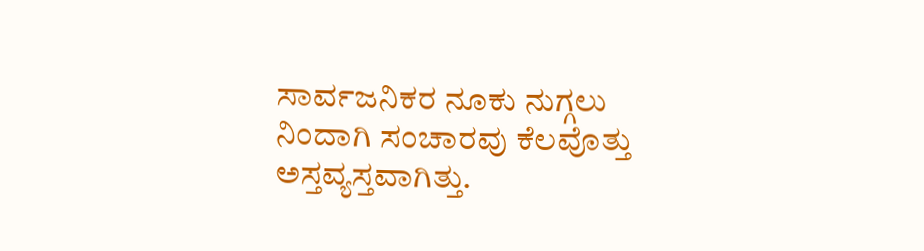ಸಾರ್ವಜನಿಕರ ನೂಕು ನುಗ್ಗಲು ನಿಂದಾಗಿ ಸಂಚಾರವು ಕೆಲವೊತ್ತು ಅಸ್ತವ್ಯಸ್ತವಾಗಿತ್ತು.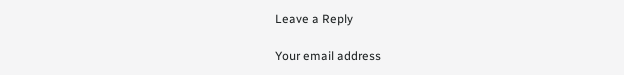Leave a Reply

Your email address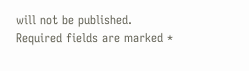will not be published. Required fields are marked *